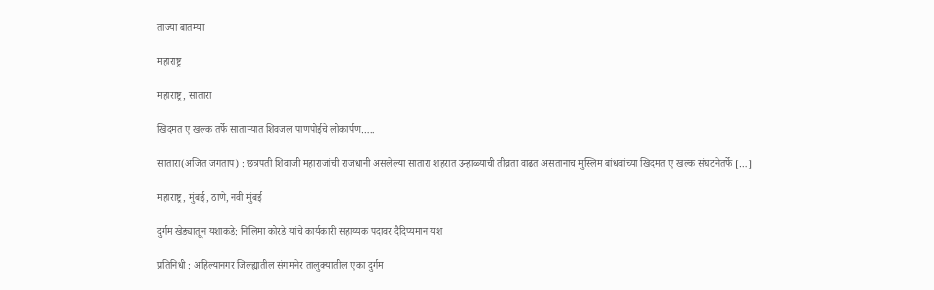ताज्या बातम्या

महाराष्ट्र

महाराष्ट्र, सातारा

खिदमत ए खल्क तर्फे साताऱ्यात शिवजल पाणपोईचे लोकार्पण…..

सातारा(अजित जगताप) : छत्रपती शिवाजी महाराजांची राजधानी असलेल्या सातारा शहरात उन्हाळ्याची तीव्रता वाढत असतानाच मुस्लिम बांधवांच्या खिदमत ए खल्क संघटनेतर्फे […]

महाराष्ट्र, मुंबई, ठाणे, नवी मुंबई

दुर्गम खेड्यातून यशाकडे: निलिमा कोरडे यांचे कार्यकारी सहाय्यक पदावर दैदिप्यमान यश

प्रतिनिधी : अहिल्यानगर जिल्ह्यातील संगमनेर तालुक्यातील एका दुर्गम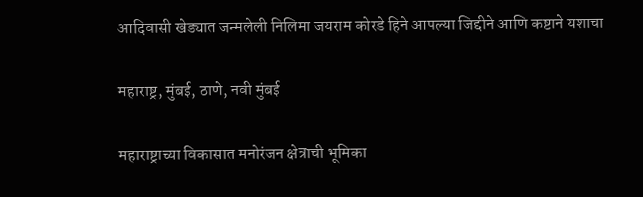आदिवासी खेड्यात जन्मलेली निलिमा जयराम कोरडे हिने आपल्या जिद्दीने आणि कष्टाने यशाचा

महाराष्ट्र, मुंबई, ठाणे, नवी मुंबई

महाराष्ट्राच्या विकासात मनोरंजन क्षेत्राची भूमिका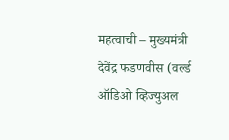महत्वाची – मुख्यमंत्री देवेंद्र फडणवीस (वर्ल्ड ऑडिओ व्हिज्युअल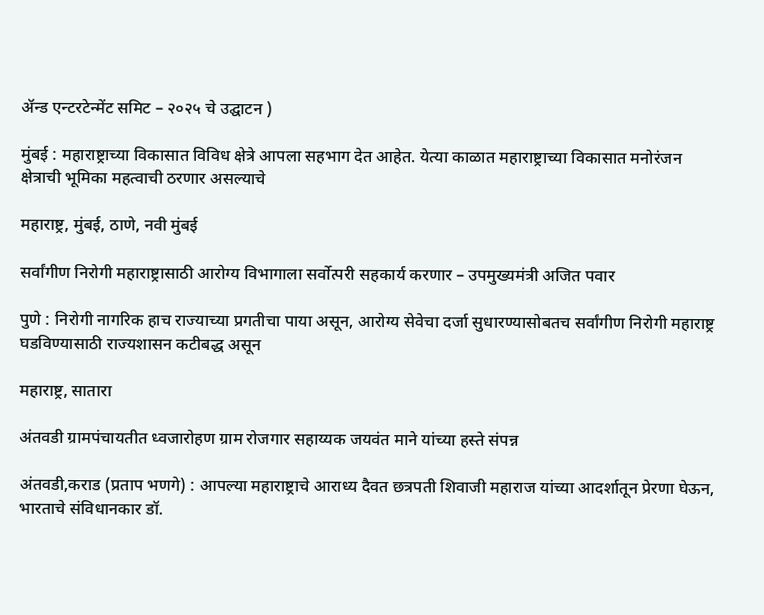ॲन्ड एन्टरटेन्मेंट समिट – २०२५ चे उद्घाटन )

मुंबई : महाराष्ट्राच्या विकासात विविध क्षेत्रे आपला सहभाग देत आहेत. येत्या काळात महाराष्ट्राच्या विकासात मनोरंजन क्षेत्राची भूमिका महत्वाची ठरणार असल्याचे

महाराष्ट्र, मुंबई, ठाणे, नवी मुंबई

सर्वांगीण निरोगी महाराष्ट्रासाठी आरोग्य विभागाला सर्वोत्परी सहकार्य करणार – उपमुख्यमंत्री अजित पवार

पुणे : निरोगी नागरिक हाच राज्याच्या प्रगतीचा पाया असून, आरोग्य सेवेचा दर्जा सुधारण्यासोबतच सर्वांगीण निरोगी महाराष्ट्र घडविण्यासाठी राज्यशासन कटीबद्ध असून

महाराष्ट्र, सातारा

अंतवडी ग्रामपंचायतीत ध्वजारोहण ग्राम रोजगार सहाय्यक जयवंत माने यांच्या हस्ते संपन्न

अंतवडी,कराड (प्रताप भणगे) : आपल्या महाराष्ट्राचे आराध्य दैवत छत्रपती शिवाजी महाराज यांच्या आदर्शातून प्रेरणा घेऊन, भारताचे संविधानकार डॉ.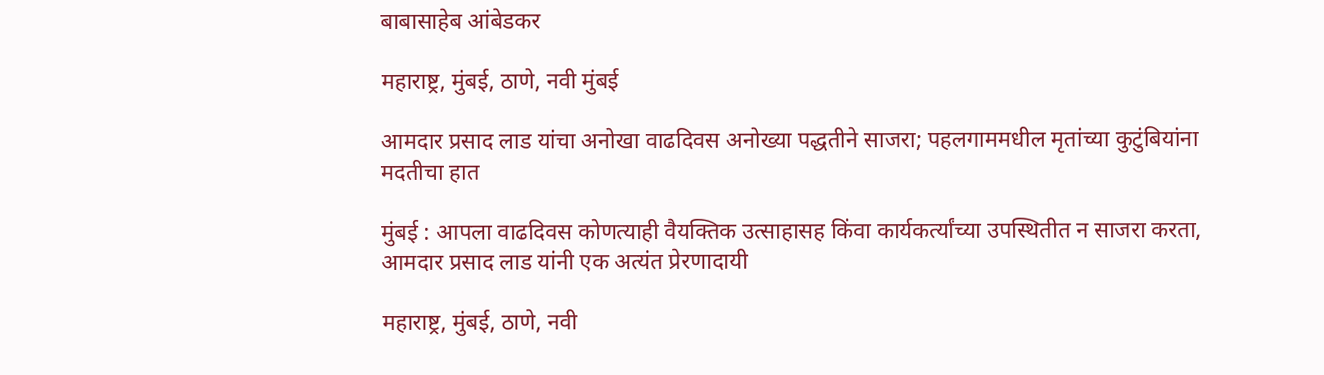बाबासाहेब आंबेडकर

महाराष्ट्र, मुंबई, ठाणे, नवी मुंबई

आमदार प्रसाद लाड यांचा अनोखा वाढदिवस अनोख्या पद्धतीने साजरा; पहलगाममधील मृतांच्या कुटुंबियांना मदतीचा हात

मुंबई : आपला वाढदिवस कोणत्याही वैयक्तिक उत्साहासह किंवा कार्यकर्त्यांच्या उपस्थितीत न साजरा करता, आमदार प्रसाद लाड यांनी एक अत्यंत प्रेरणादायी

महाराष्ट्र, मुंबई, ठाणे, नवी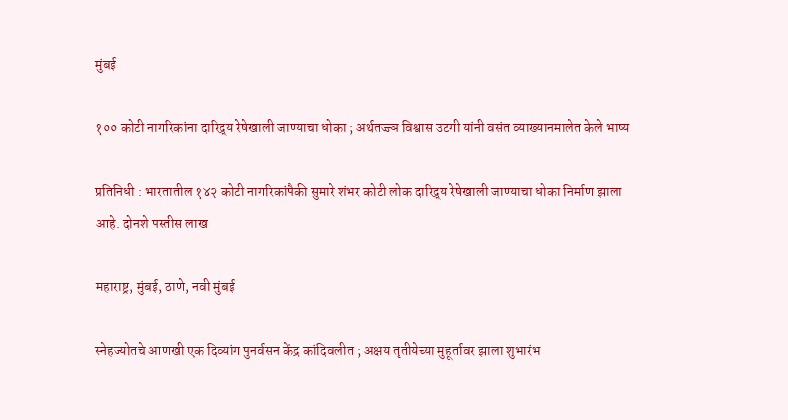मुंबई

१०० कोटी नागरिकांना दारिद्र्य रेषेखाली जाण्याचा धोका ; अर्थतज्ज्ञ विश्वास उटगी यांनी वसंत व्याख्यानमालेत केले भाष्य

प्रतिनिधी : भारतातील १४२ कोटी नागरिकांपैकी सुमारे शंभर कोटी लोक दारिद्र्य रेषेखाली जाण्याचा धोका निर्माण झाला आहे. दोनशे पस्तीस लाख

महाराष्ट्र, मुंबई, ठाणे, नवी मुंबई

स्नेहज्योतचे आणखी एक दिव्यांग पुनर्वसन केंद्र कांदिवलीत ; अक्षय तृतीयेच्या मुहूर्तावर झाला शुभारंभ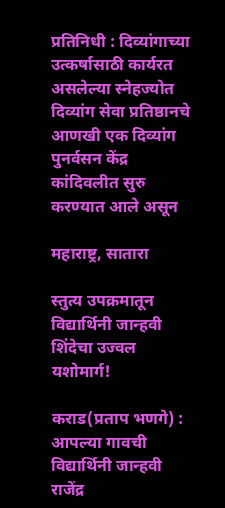प्रतिनिधी : दिव्यांगाच्या उत्कर्षासाठी कार्यरत असलेल्या स्नेहज्योत दिव्यांग सेवा प्रतिष्ठानचे आणखी एक दिव्यांग पुनर्वसन केंद्र कांदिवलीत सुरु करण्यात आले असून

महाराष्ट्र, सातारा

स्तुत्य उपक्रमातून विद्यार्थिनी जान्हवी शिंदेचा उज्वल यशोमार्ग!

कराड(प्रताप भणगे) : आपल्या गावची विद्यार्थिनी जान्हवी राजेंद्र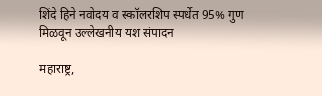शिंदे हिने नवोदय व स्कॉलरशिप स्पर्धेत 95% गुण मिळवून उल्लेखनीय यश संपादन

महाराष्ट्र,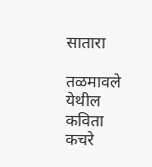सातारा

तळमावले येथील कविता कचरे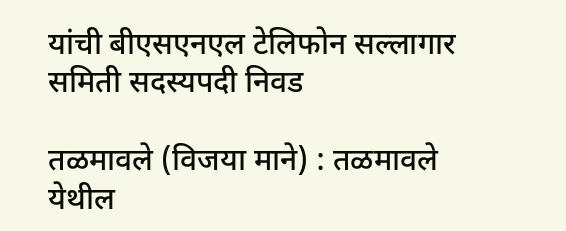यांची बीएसएनएल टेलिफोन सल्लागार समिती सदस्यपदी निवड

तळमावले (विजया माने) : तळमावले येथील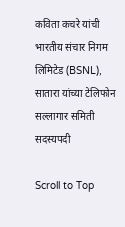कविता कचरे यांची भारतीय संचार निगम लिमिटेड (BSNL), सातारा यांच्या टेलिफोन सल्लागार समिती सदस्यपदी

Scroll to Top